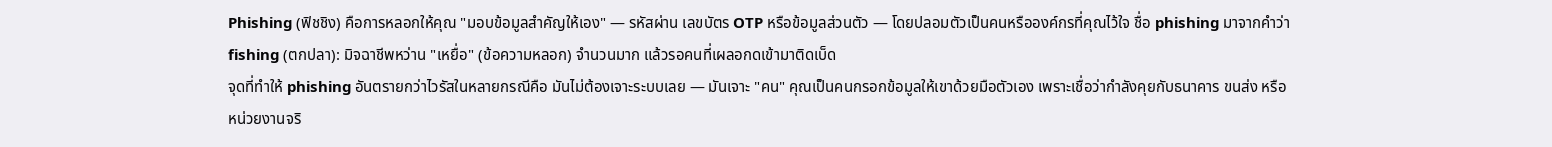Phishing (ฟิชชิง) คือการหลอกให้คุณ "มอบข้อมูลสำคัญให้เอง" — รหัสผ่าน เลขบัตร OTP หรือข้อมูลส่วนตัว — โดยปลอมตัวเป็นคนหรือองค์กรที่คุณไว้ใจ ชื่อ phishing มาจากคำว่า fishing (ตกปลา): มิจฉาชีพหว่าน "เหยื่อ" (ข้อความหลอก) จำนวนมาก แล้วรอคนที่เผลอกดเข้ามาติดเบ็ด
จุดที่ทำให้ phishing อันตรายกว่าไวรัสในหลายกรณีคือ มันไม่ต้องเจาะระบบเลย — มันเจาะ "คน" คุณเป็นคนกรอกข้อมูลให้เขาด้วยมือตัวเอง เพราะเชื่อว่ากำลังคุยกับธนาคาร ขนส่ง หรือหน่วยงานจริ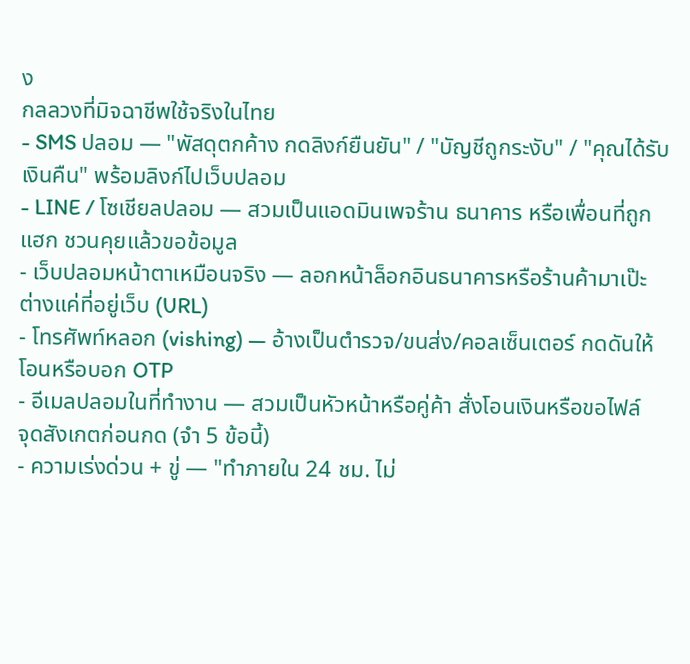ง
กลลวงที่มิจฉาชีพใช้จริงในไทย
- SMS ปลอม — "พัสดุตกค้าง กดลิงก์ยืนยัน" / "บัญชีถูกระงับ" / "คุณได้รับเงินคืน" พร้อมลิงก์ไปเว็บปลอม
- LINE / โซเชียลปลอม — สวมเป็นแอดมินเพจร้าน ธนาคาร หรือเพื่อนที่ถูกแฮก ชวนคุยแล้วขอข้อมูล
- เว็บปลอมหน้าตาเหมือนจริง — ลอกหน้าล็อกอินธนาคารหรือร้านค้ามาเป๊ะ ต่างแค่ที่อยู่เว็บ (URL)
- โทรศัพท์หลอก (vishing) — อ้างเป็นตำรวจ/ขนส่ง/คอลเซ็นเตอร์ กดดันให้โอนหรือบอก OTP
- อีเมลปลอมในที่ทำงาน — สวมเป็นหัวหน้าหรือคู่ค้า สั่งโอนเงินหรือขอไฟล์
จุดสังเกตก่อนกด (จำ 5 ข้อนี้)
- ความเร่งด่วน + ขู่ — "ทำภายใน 24 ชม. ไม่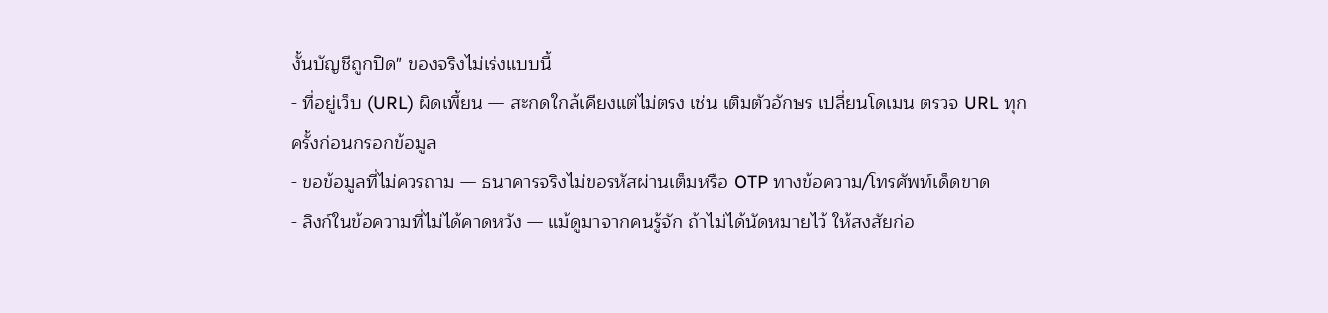งั้นบัญชีถูกปิด" ของจริงไม่เร่งแบบนี้
- ที่อยู่เว็บ (URL) ผิดเพี้ยน — สะกดใกล้เคียงแต่ไม่ตรง เช่น เติมตัวอักษร เปลี่ยนโดเมน ตรวจ URL ทุกครั้งก่อนกรอกข้อมูล
- ขอข้อมูลที่ไม่ควรถาม — ธนาคารจริงไม่ขอรหัสผ่านเต็มหรือ OTP ทางข้อความ/โทรศัพท์เด็ดขาด
- ลิงก์ในข้อความที่ไม่ได้คาดหวัง — แม้ดูมาจากคนรู้จัก ถ้าไม่ได้นัดหมายไว้ ให้สงสัยก่อ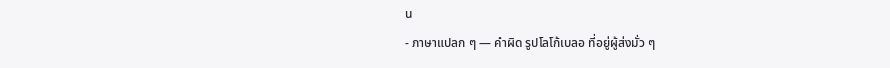น
- ภาษาแปลก ๆ — คำผิด รูปโลโก้เบลอ ที่อยู่ผู้ส่งมั่ว ๆ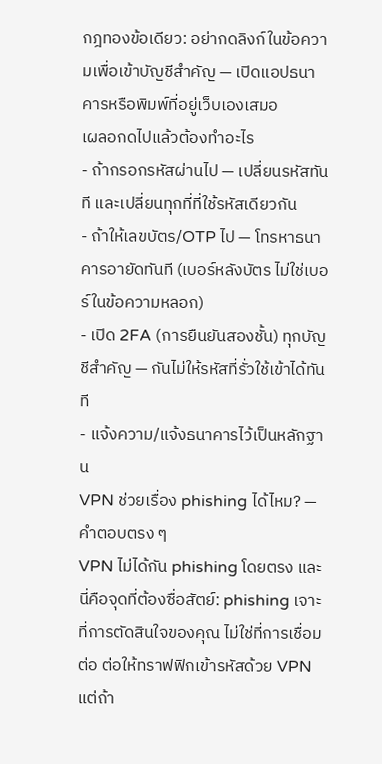กฎทองข้อเดียว: อย่ากดลิงก์ในข้อความเพื่อเข้าบัญชีสำคัญ — เปิดแอปธนาคารหรือพิมพ์ที่อยู่เว็บเองเสมอ
เผลอกดไปแล้วต้องทำอะไร
- ถ้ากรอกรหัสผ่านไป — เปลี่ยนรหัสทันที และเปลี่ยนทุกที่ที่ใช้รหัสเดียวกัน
- ถ้าให้เลขบัตร/OTP ไป — โทรหาธนาคารอายัดทันที (เบอร์หลังบัตร ไม่ใช่เบอร์ในข้อความหลอก)
- เปิด 2FA (การยืนยันสองชั้น) ทุกบัญชีสำคัญ — กันไม่ให้รหัสที่รั่วใช้เข้าได้ทันที
- แจ้งความ/แจ้งธนาคารไว้เป็นหลักฐาน
VPN ช่วยเรื่อง phishing ได้ไหม? — คำตอบตรง ๆ
VPN ไม่ได้กัน phishing โดยตรง และนี่คือจุดที่ต้องซื่อสัตย์: phishing เจาะที่การตัดสินใจของคุณ ไม่ใช่ที่การเชื่อมต่อ ต่อให้ทราฟฟิกเข้ารหัสด้วย VPN แต่ถ้า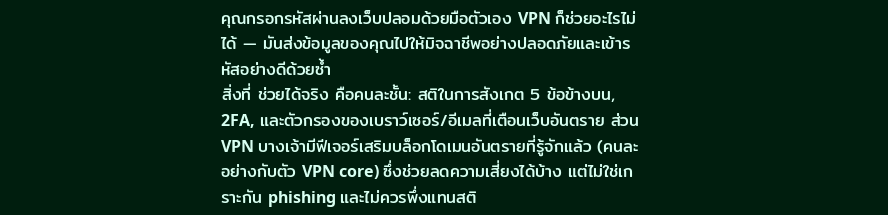คุณกรอกรหัสผ่านลงเว็บปลอมด้วยมือตัวเอง VPN ก็ช่วยอะไรไม่ได้ — มันส่งข้อมูลของคุณไปให้มิจฉาชีพอย่างปลอดภัยและเข้ารหัสอย่างดีด้วยซ้ำ
สิ่งที่ ช่วยได้จริง คือคนละชั้น: สติในการสังเกต 5 ข้อข้างบน, 2FA, และตัวกรองของเบราว์เซอร์/อีเมลที่เตือนเว็บอันตราย ส่วน VPN บางเจ้ามีฟีเจอร์เสริมบล็อกโดเมนอันตรายที่รู้จักแล้ว (คนละอย่างกับตัว VPN core) ซึ่งช่วยลดความเสี่ยงได้บ้าง แต่ไม่ใช่เกราะกัน phishing และไม่ควรพึ่งแทนสติ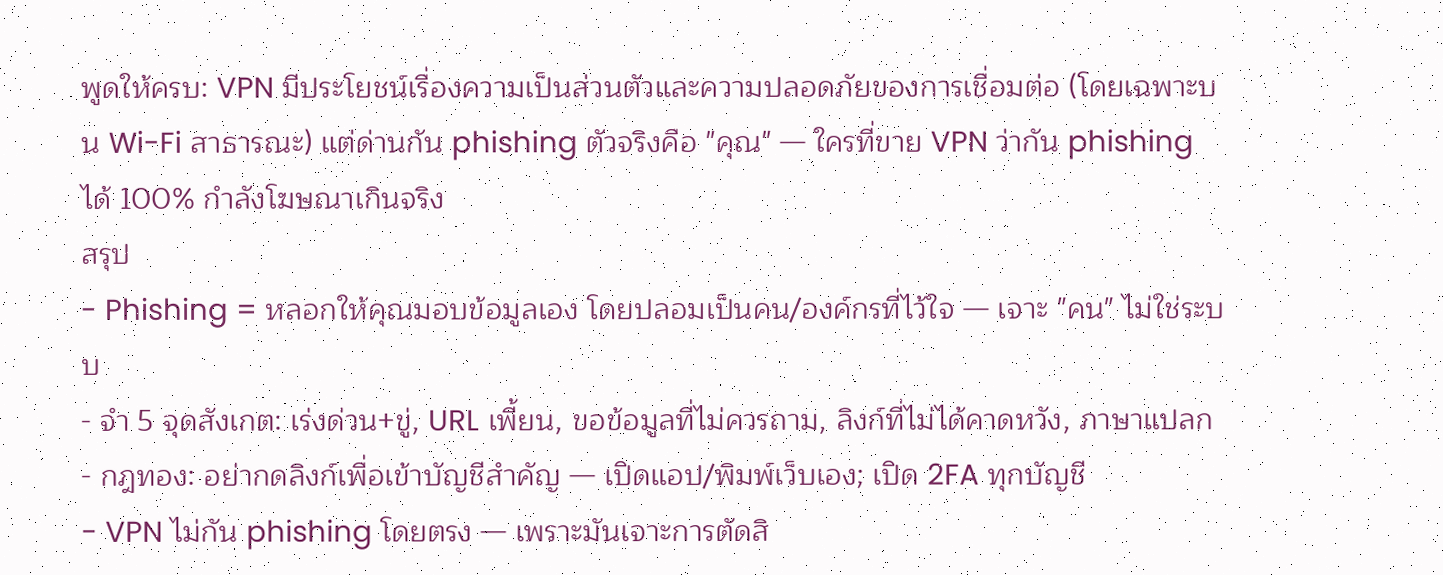พูดให้ครบ: VPN มีประโยชน์เรื่องความเป็นส่วนตัวและความปลอดภัยของการเชื่อมต่อ (โดยเฉพาะบน Wi-Fi สาธารณะ) แต่ด่านกัน phishing ตัวจริงคือ "คุณ" — ใครที่ขาย VPN ว่ากัน phishing ได้ 100% กำลังโฆษณาเกินจริง
สรุป
- Phishing = หลอกให้คุณมอบข้อมูลเอง โดยปลอมเป็นคน/องค์กรที่ไว้ใจ — เจาะ "คน" ไม่ใช่ระบบ
- จำ 5 จุดสังเกต: เร่งด่วน+ขู่, URL เพี้ยน, ขอข้อมูลที่ไม่ควรถาม, ลิงก์ที่ไม่ได้คาดหวัง, ภาษาแปลก
- กฎทอง: อย่ากดลิงก์เพื่อเข้าบัญชีสำคัญ — เปิดแอป/พิมพ์เว็บเอง; เปิด 2FA ทุกบัญชี
- VPN ไม่กัน phishing โดยตรง — เพราะมันเจาะการตัดสิ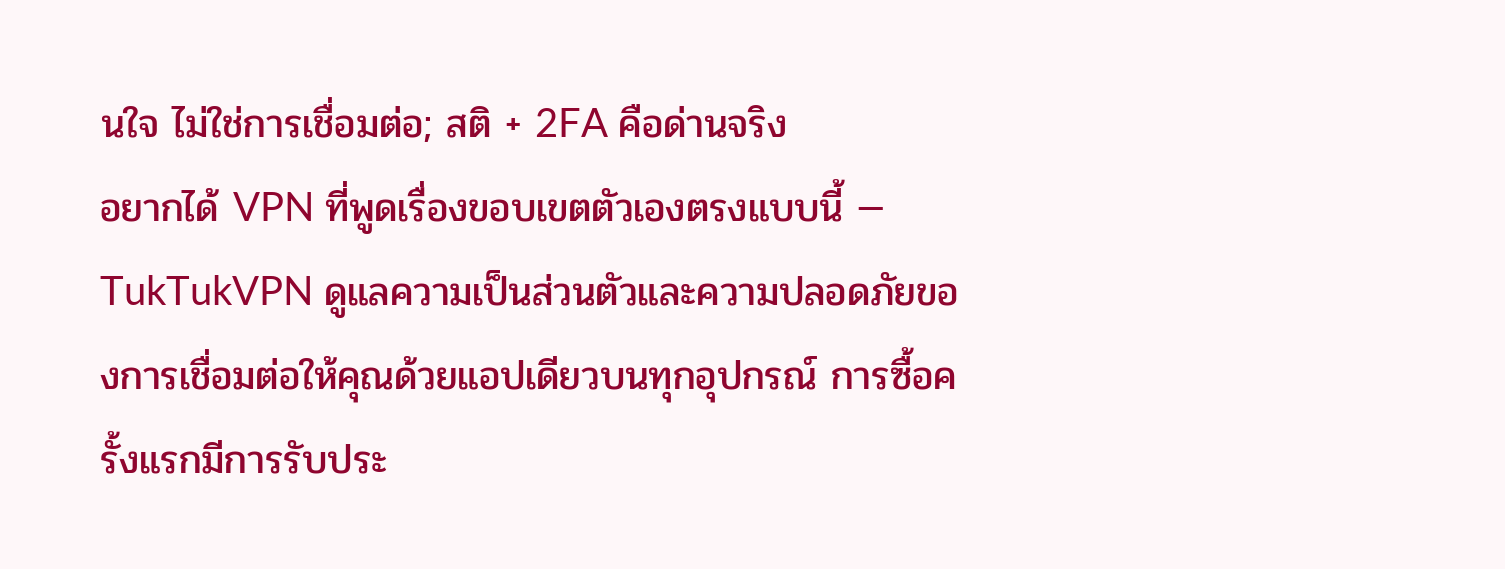นใจ ไม่ใช่การเชื่อมต่อ; สติ + 2FA คือด่านจริง
อยากได้ VPN ที่พูดเรื่องขอบเขตตัวเองตรงแบบนี้ — TukTukVPN ดูแลความเป็นส่วนตัวและความปลอดภัยของการเชื่อมต่อให้คุณด้วยแอปเดียวบนทุกอุปกรณ์ การซื้อครั้งแรกมีการรับประ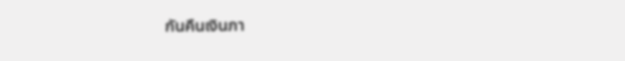กันคืนเงินภา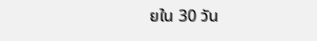ยใน 30 วัน